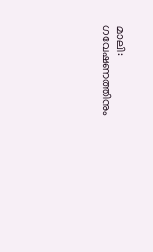മാലി: ഗവേഷണത്തിനും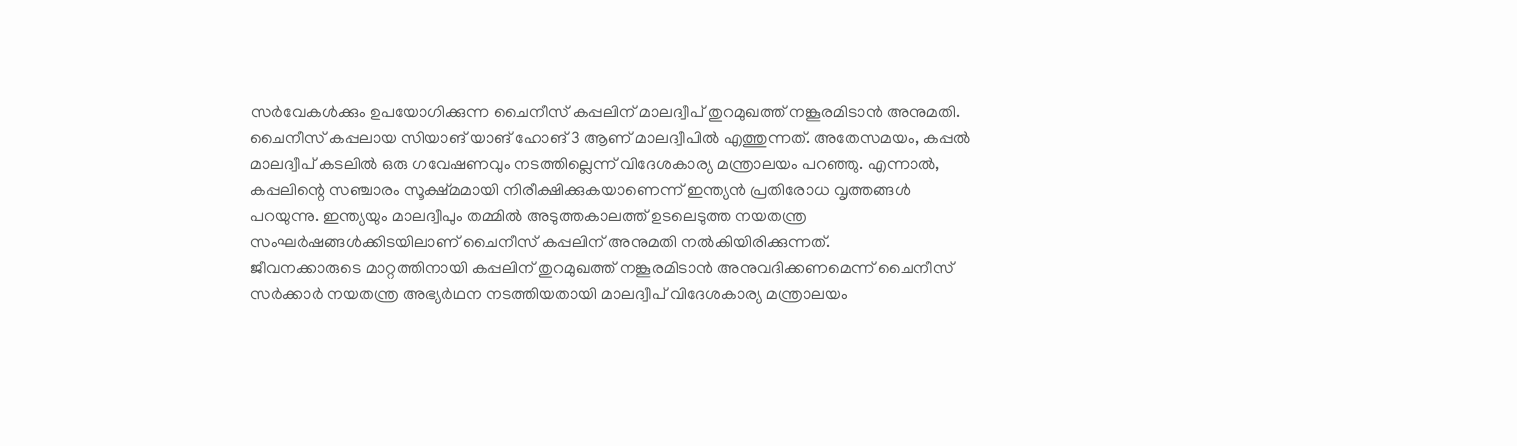സർവേകൾക്കും ഉപയോഗിക്കുന്ന ചൈനീസ് കപ്പലിന് മാലദ്വീപ് തുറമുഖത്ത് നങ്കൂരമിടാൻ അനുമതി. ചൈനീസ് കപ്പലായ സിയാങ് യാങ് ഹോങ് 3 ആണ് മാലദ്വീപിൽ എത്തുന്നത്. അതേസമയം, കപ്പൽ മാലദ്വീപ് കടലിൽ ഒരു ഗവേഷണവും നടത്തില്ലെന്ന് വിദേശകാര്യ മന്ത്രാലയം പറഞ്ഞു. എന്നാൽ, കപ്പലിന്റെ സഞ്ചാരം സൂക്ഷ്മമായി നിരീക്ഷിക്കുകയാണെന്ന് ഇന്ത്യൻ പ്രതിരോധ വൃത്തങ്ങൾ പറയുന്നു. ഇന്ത്യയും മാലദ്വീപും തമ്മിൽ അടുത്തകാലത്ത് ഉടലെടുത്ത നയതന്ത്ര സംഘർഷങ്ങൾക്കിടയിലാണ് ചൈനീസ് കപ്പലിന് അനുമതി നൽകിയിരിക്കുന്നത്.
ജീവനക്കാരുടെ മാറ്റത്തിനായി കപ്പലിന് തുറമുഖത്ത് നങ്കൂരമിടാൻ അനുവദിക്കണമെന്ന് ചൈനീസ് സർക്കാർ നയതന്ത്ര അഭ്യർഥന നടത്തിയതായി മാലദ്വീപ് വിദേശകാര്യ മന്ത്രാലയം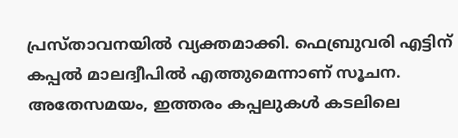പ്രസ്താവനയിൽ വ്യക്തമാക്കി. ഫെബ്രുവരി എട്ടിന് കപ്പൽ മാലദ്വീപിൽ എത്തുമെന്നാണ് സൂചന. അതേസമയം, ഇത്തരം കപ്പലുകൾ കടലിലെ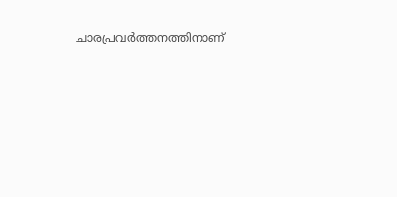ചാരപ്രവർത്തനത്തിനാണ്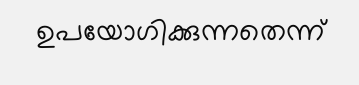ഉപയോഗിക്കുന്നതെന്ന്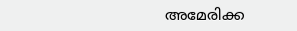അമേരിക്ക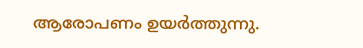ആരോപണം ഉയർത്തുന്നു.